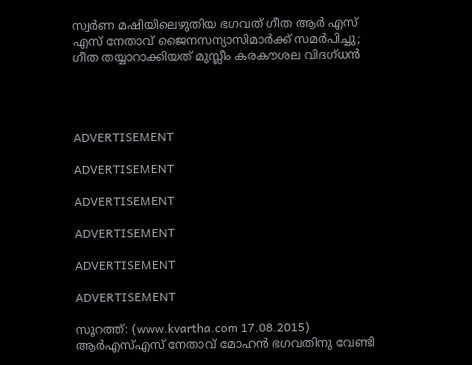സ്വര്‍ണ മഷിയിലെഴുതിയ ഭഗവത് ഗീത ആര്‍ എസ് എസ് നേതാവ് ജൈനസന്യാസിമാര്‍ക്ക് സമര്‍പിച്ചു; ഗീത തയ്യാറാക്കിയത് മുസ്ലീം കരകൗശല വിദഗ്ധന്‍




ADVERTISEMENT

ADVERTISEMENT

ADVERTISEMENT

ADVERTISEMENT

ADVERTISEMENT

ADVERTISEMENT

സൂറത്ത്: (www.kvartha.com 17.08.2015) ആര്‍എസ്എസ് നേതാവ് മോഹന്‍ ഭഗവതിനു വേണ്ടി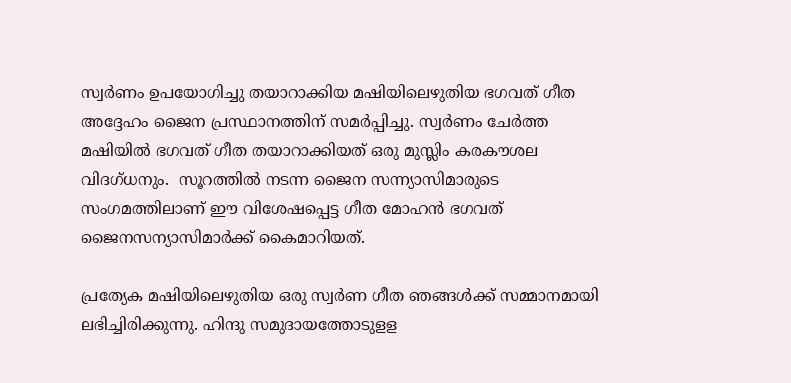സ്വര്‍ണം ഉപയോഗിച്ചു തയാറാക്കിയ മഷിയിലെഴുതിയ ഭഗവത് ഗീത അദ്ദേഹം ജൈന പ്രസ്ഥാനത്തിന് സമര്‍പ്പിച്ചു. സ്വര്‍ണം ചേര്‍ത്ത മഷിയില്‍ ഭഗവത് ഗീത തയാറാക്കിയത് ഒരു മുസ്ലിം കരകൗശല വിദഗ്ധനും.  സൂറത്തില്‍ നടന്ന ജൈന സന്ന്യാസിമാരുടെ സംഗമത്തിലാണ് ഈ വിശേഷപ്പെട്ട ഗീത മോഹന്‍ ഭഗവത് ജൈനസന്യാസിമാര്‍ക്ക് കൈമാറിയത്.

പ്രത്യേക മഷിയിലെഴുതിയ ഒരു സ്വര്‍ണ ഗീത ഞങ്ങള്‍ക്ക് സമ്മാനമായി ലഭിച്ചിരിക്കുന്നു. ഹിന്ദു സമുദായത്തോടുളള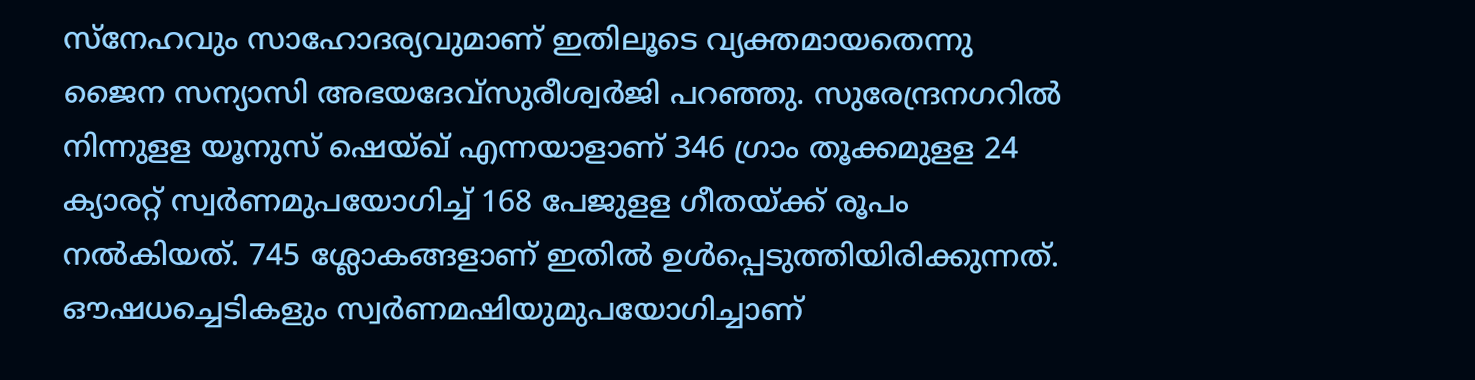സ്‌നേഹവും സാഹോദര്യവുമാണ് ഇതിലൂടെ വ്യക്തമായതെന്നു ജൈന സന്യാസി അഭയദേവ്‌സുരീശ്വര്‍ജി പറഞ്ഞു. സുരേന്ദ്രനഗറില്‍ നിന്നുളള യൂനുസ് ഷെയ്ഖ് എന്നയാളാണ് 346 ഗ്രാം തൂക്കമുളള 24 ക്യാരറ്റ് സ്വര്‍ണമുപയോഗിച്ച് 168 പേജുളള ഗീതയ്ക്ക് രൂപം നല്‍കിയത്. 745 ശ്ലോകങ്ങളാണ് ഇതില്‍ ഉള്‍പ്പെടുത്തിയിരിക്കുന്നത്. ഔഷധച്ചെടികളും സ്വര്‍ണമഷിയുമുപയോഗിച്ചാണ്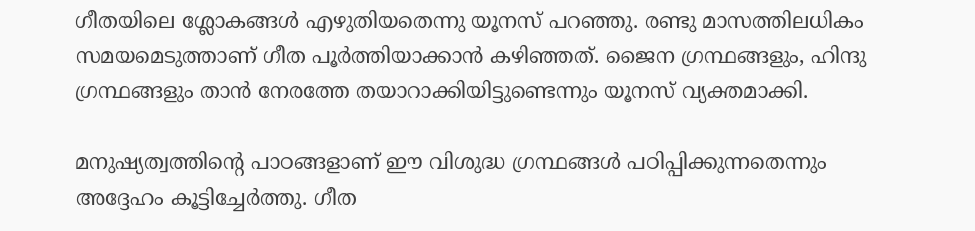ഗീതയിലെ ശ്ലോകങ്ങള്‍ എഴുതിയതെന്നു യൂനസ് പറഞ്ഞു. രണ്ടു മാസത്തിലധികം സമയമെടുത്താണ് ഗീത പൂര്‍ത്തിയാക്കാന്‍ കഴിഞ്ഞത്. ജൈന ഗ്രന്ഥങ്ങളും, ഹിന്ദു ഗ്രന്ഥങ്ങളും താന്‍ നേരത്തേ തയാറാക്കിയിട്ടുണ്ടെന്നും യൂനസ് വ്യക്തമാക്കി.

മനുഷ്യത്വത്തിന്റെ പാഠങ്ങളാണ് ഈ വിശുദ്ധ ഗ്രന്ഥങ്ങള്‍ പഠിപ്പിക്കുന്നതെന്നും അദ്ദേഹം കൂട്ടിച്ചേര്‍ത്തു. ഗീത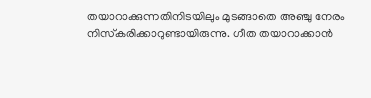തയാറാക്കുന്നതിനിടയിലും മുടങ്ങാതെ അഞ്ചു നേരം നിസ്‌കരിക്കാറുണ്ടായിരുന്നു. ഗീത തയാറാക്കാന്‍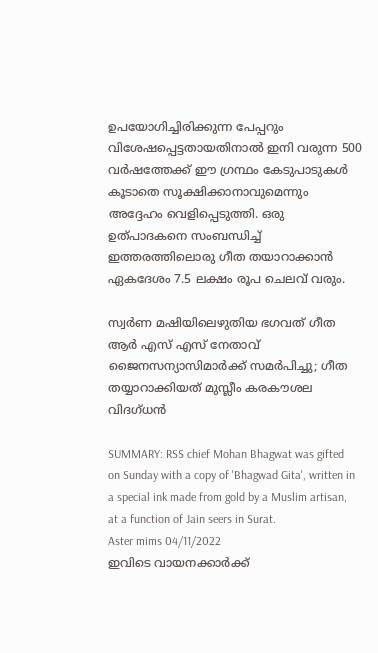ഉപയോഗിച്ചിരിക്കുന്ന പേപ്പറും വിശേഷപ്പെട്ടതായതിനാല്‍ ഇനി വരുന്ന 500 വര്‍ഷത്തേക്ക് ഈ ഗ്രന്ഥം കേടുപാടുകള്‍ കൂടാതെ സൂക്ഷിക്കാനാവുമെന്നും അദ്ദേഹം വെളിപ്പെടുത്തി. ഒരു ഉത്പാദകനെ സംബന്ധിച്ച് ഇത്തരത്തിലൊരു ഗീത തയാറാക്കാന്‍ ഏകദേശം 7.5 ലക്ഷം രൂപ ചെലവ് വരും.

സ്വര്‍ണ മഷിയിലെഴുതിയ ഭഗവത് ഗീത ആര്‍ എസ് എസ് നേതാവ് ജൈനസന്യാസിമാര്‍ക്ക് സമര്‍പിച്ചു; ഗീത തയ്യാറാക്കിയത് മുസ്ലീം കരകൗശല വിദഗ്ധന്‍

SUMMARY: RSS chief Mohan Bhagwat was gifted on Sunday with a copy of 'Bhagwad Gita', written in a special ink made from gold by a Muslim artisan, at a function of Jain seers in Surat.
Aster mims 04/11/2022
ഇവിടെ വായനക്കാർക്ക്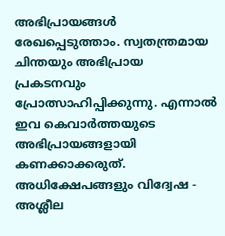അഭിപ്രായങ്ങൾ രേഖപ്പെടുത്താം. സ്വതന്ത്രമായ ചിന്തയും അഭിപ്രായ പ്രകടനവും പ്രോത്സാഹിപ്പിക്കുന്നു. എന്നാൽ ഇവ കെവാർത്തയുടെ അഭിപ്രായങ്ങളായി കണക്കാക്കരുത്. അധിക്ഷേപങ്ങളും വിദ്വേഷ - അശ്ലീല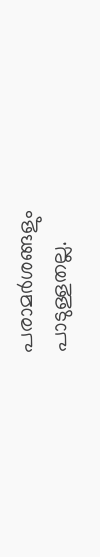പരാമർശങ്ങളും പാടുള്ളതല്ല.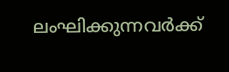ലംഘിക്കുന്നവർക്ക്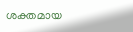ശക്തമായ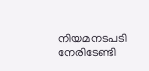നിയമനടപടി നേരിടേണ്ടി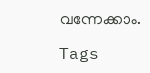വന്നേക്കാം.

Tags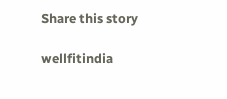Share this story

wellfitindia